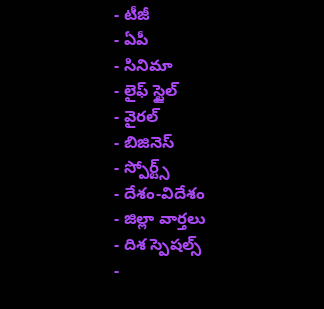- టీజీ
- ఏపీ
- సినిమా
- లైఫ్ స్టైల్
- వైరల్
- బిజినెస్
- స్పోర్ట్స్
- దేశం-విదేశం
- జిల్లా వార్తలు
- దిశ స్పెషల్స్
-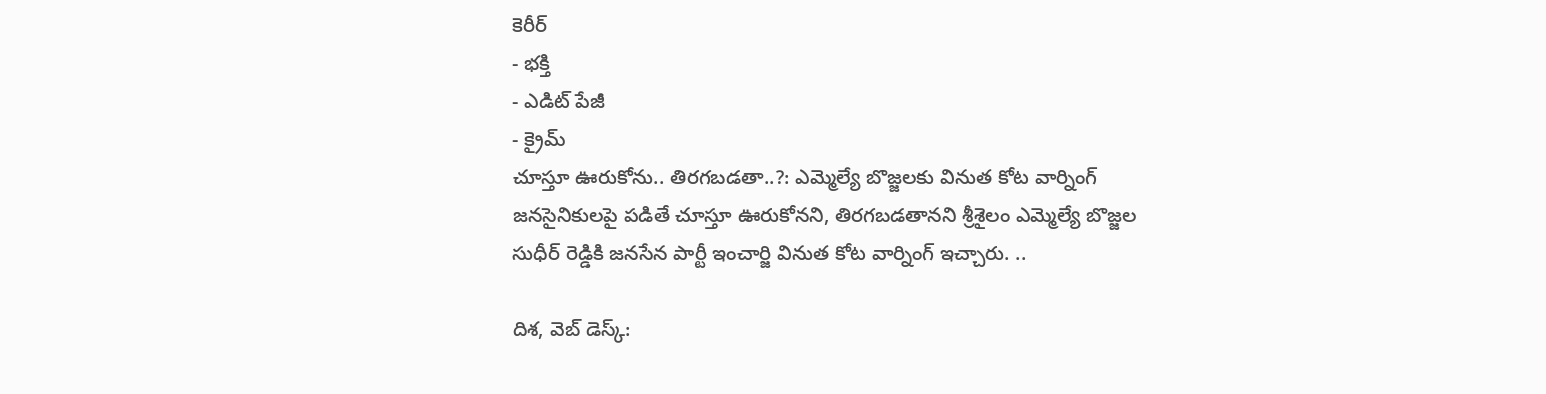కెరీర్
- భక్తి
- ఎడిట్ పేజీ
- క్రైమ్
చూస్తూ ఊరుకోను.. తిరగబడతా..?: ఎమ్మెల్యే బొజ్జలకు వినుత కోట వార్నింగ్
జనసైనికులపై పడితే చూస్తూ ఊరుకోనని, తిరగబడతానని శ్రీశైలం ఎమ్మెల్యే బొజ్జల సుధీర్ రెడ్డికి జనసేన పార్టీ ఇంచార్జి వినుత కోట వార్నింగ్ ఇచ్చారు. ..

దిశ, వెబ్ డెస్క్: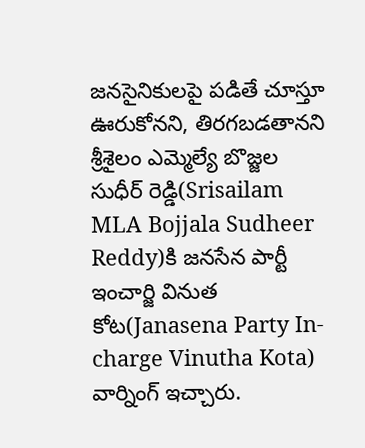జనసైనికులపై పడితే చూస్తూ ఊరుకోనని, తిరగబడతానని శ్రీశైలం ఎమ్మెల్యే బొజ్జల సుధీర్ రెడ్డి(Srisailam MLA Bojjala Sudheer Reddy)కి జనసేన పార్టీ ఇంచార్జి వినుత కోట(Janasena Party In-charge Vinutha Kota) వార్నింగ్ ఇచ్చారు.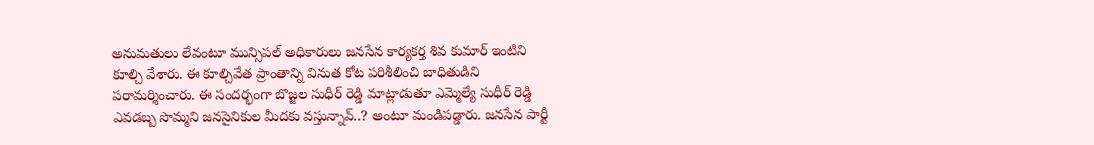అనుమతులు లేవంటూ మున్సిపల్ అధికారులు జనసేన కార్యకర్త శివ కుమార్ ఇంటిని కూల్చి వేశారు. ఈ కూల్చివేత ప్రాంతాన్ని వినుత కోట పరిశీలించి బాధితుడిని పరామర్శించారు. ఈ సందర్భంగా బొజ్జల సుధీర్ రెడ్డి మాట్లాడుతూ ఎమ్మెల్యే సుధీర్ రెడ్డి ఎవడబ్బ సొమ్మని జనసైనికుల మీదకు వస్తున్నావ్..? అంటూ మండిపడ్డారు. జనసేన పార్టీ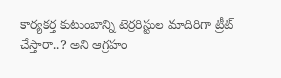కార్యకర్త కుటుంబాన్ని టెర్రరిస్టుల మాదిరిగా ట్రీట్ చేస్తారా..? అని ఆగ్రహం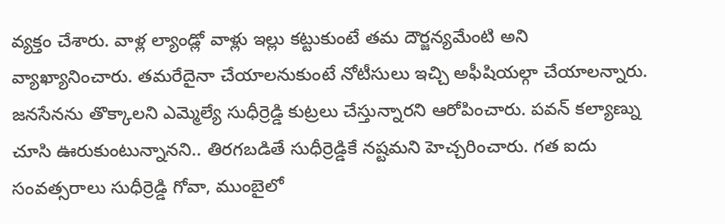వ్యక్తం చేశారు. వాళ్ల ల్యాండ్లో వాళ్లు ఇల్లు కట్టుకుంటే తమ దౌర్జన్యమేంటి అని వ్యాఖ్యానించారు. తమరేదైనా చేయాలనుకుంటే నోటీసులు ఇచ్చి అఫీషియల్గా చేయాలన్నారు. జనసేనను తొక్కాలని ఎమ్మెల్యే సుధీర్రెడ్డి కుట్రలు చేస్తున్నారని ఆరోపించారు. పవన్ కల్యాణ్ను చూసి ఊరుకుంటున్నానని.. తిరగబడితే సుధీర్రెడ్డికే నష్టమని హెచ్చరించారు. గత ఐదు సంవత్సరాలు సుధీర్రెడ్డి గోవా, ముంబైలో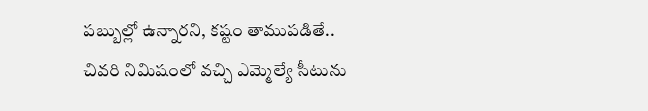పబ్బుల్లో ఉన్నారని, కష్టం తాముపడితే.. చివరి నిమిషంలో వచ్చి ఎమ్మెల్యే సీటును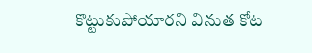కొట్టుకుపోయారని వినుత కోట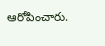ఆరోపించారు.